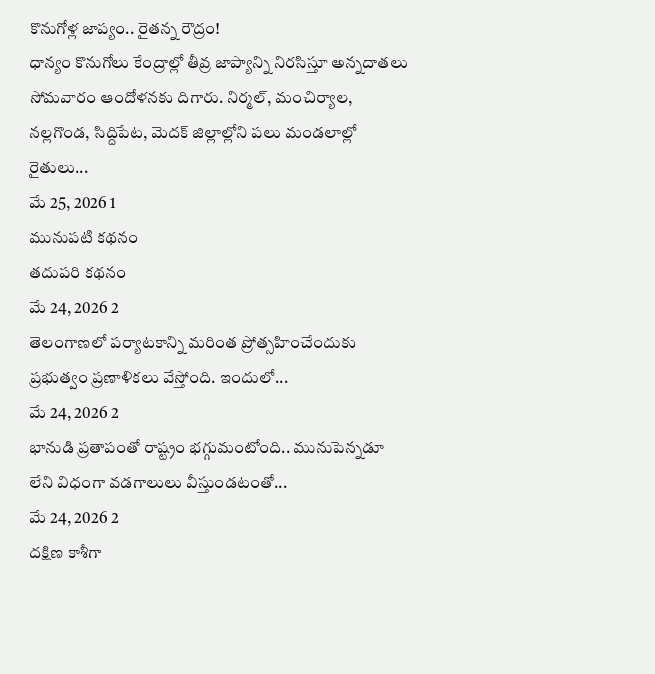కొనుగోళ్ల జాప్యం.. రైతన్న రౌద్రం!
ధాన్యం కొనుగోలు కేంద్రాల్లో తీవ్ర జాప్యాన్ని నిరసిస్తూ అన్నదాతలు సోమవారం ఆందోళనకు దిగారు. నిర్మల్, మంచిర్యాల, నల్లగొండ, సిద్దిపేట, మెదక్ జిల్లాల్లోని పలు మండలాల్లో రైతులు...
మే 25, 2026 1
మునుపటి కథనం
తదుపరి కథనం
మే 24, 2026 2
తెలంగాణలో పర్యాటకాన్ని మరింత ప్రోత్సహించేందుకు ప్రభుత్వం ప్రణాళికలు వేస్తోంది. ఇందులో...
మే 24, 2026 2
భానుడి ప్రతాపంతో రాష్ట్రం భగ్గుమంటోంది.. మునుపెన్నడూ లేని విధంగా వడగాలులు వీస్తుండటంతో...
మే 24, 2026 2
దక్షిణ కాశీగా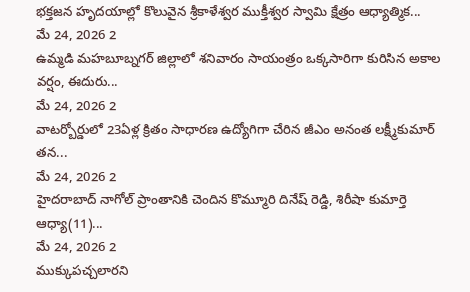భక్తజన హృదయాల్లో కొలువైన శ్రీకాళేశ్వర ముక్తీశ్వర స్వామి క్షేత్రం ఆధ్యాత్మిక...
మే 24, 2026 2
ఉమ్మడి మహబూబ్నగర్ జిల్లాలో శనివారం సాయంత్రం ఒక్కసారిగా కురిసిన అకాల వర్షం, ఈదురు...
మే 24, 2026 2
వాటర్బోర్డులో 23ఏళ్ల క్రితం సాధారణ ఉద్యోగిగా చేరిన జీఎం అనంత లక్ష్మీకుమార్ తన...
మే 24, 2026 2
హైదరాబాద్ నాగోల్ ప్రాంతానికి చెందిన కొమ్మూరి దినేష్ రెడ్డి, శిరీషా కుమార్తె ఆధ్యా(11)...
మే 24, 2026 2
ముక్కుపచ్చలారని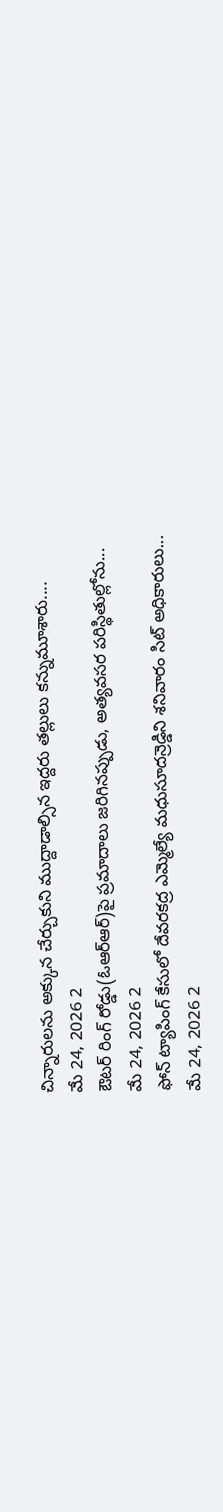చిన్నారులను అక్కున చేర్చుకుని ముద్దాడాల్సిన ఇద్దరు తల్లులు కన్నుమూశారు....
మే 24, 2026 2
ఔటర్ రింగ్ రోడ్డు(ఓఆర్ఆర్)పై ప్రమాదాలు జరిగినప్పుడు, అత్యవసర పరిస్థితుల్లోను...
మే 24, 2026 2
ఫోన్ ట్యాపింగ్ కేసులో దేవరకద్ర ఎమ్మెల్యే మధుసూదన్రెడ్డిని శనివారం సిట్ అధికారులు...
మే 24, 2026 2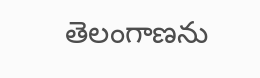తెలంగాణను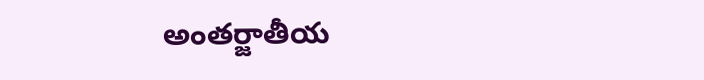అంతర్జాతీయ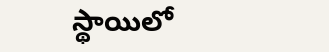స్థాయిలో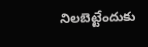నిలబెట్టేందుకు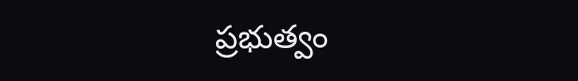ప్రభుత్వం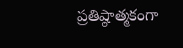ప్రతిష్ఠాత్మకంగా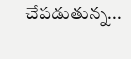చేపడుతున్న...